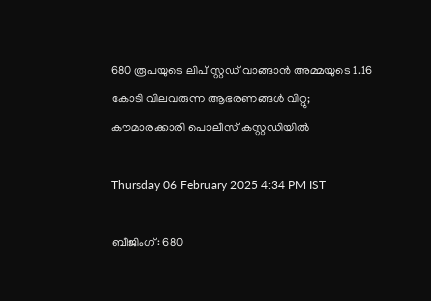680 രൂപയുടെ ലിപ് സ്റ്റഡ് വാങ്ങാൻ അമ്മയുടെ 1.16 കോടി വിലവരുന്ന ആഭരണങ്ങൾ വിറ്റു; കൗമാരക്കാരി പൊലീസ് കസ്റ്റഡിയിൽ

Thursday 06 February 2025 4:34 PM IST

ബീജിംഗ്: 680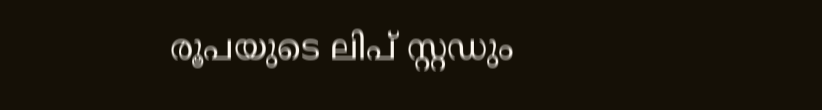രൂപയുടെ ലിപ് സ്റ്റഡും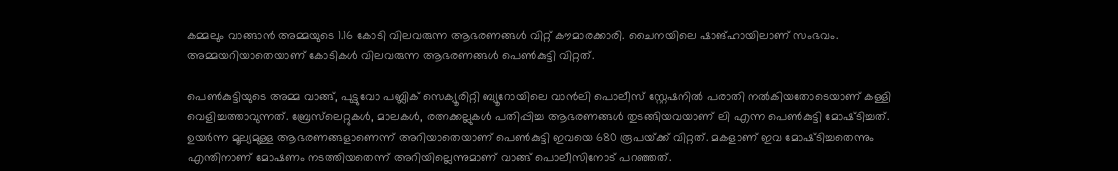കമ്മലും വാങ്ങാൻ അമ്മയുടെ 1.16 കോടി വിലവരുന്ന ആഭരണങ്ങൾ വിറ്റ് കൗമാരക്കാരി. ചൈനയിലെ ഷാങ്ഹായിലാണ് സംഭവം. അമ്മയറിയാതെയാണ് കോടികൾ വിലവരുന്ന ആഭരണങ്ങൾ പെൺകുട്ടി വിറ്റത്.

പെൺകുട്ടിയുടെ അമ്മ വാങ്ങ്, പുട്ടുവോ പബ്ലിക് സെക്യൂരിറ്റി ബ്യൂറോയിലെ വാൻലി പൊലീസ് സ്റ്റേഷനിൽ പരാതി നൽകിയതോടെയാണ് കള്ളി വെളിച്ചത്താവുന്നത്. ബ്രേസ്‌ലെറ്റുകൾ, മാലകൾ, രത്നക്കല്ലുകൾ പതിപ്പിച്ച ആഭരണങ്ങൾ തുടങ്ങിയവയാണ് ലി എന്ന പെൺകുട്ടി മോഷ്‌ടിച്ചത്. ഉയർന്ന മൂല്യമുള്ള ആഭരണങ്ങളാണെന്ന് അറിയാതെയാണ് പെൺകുട്ടി ഇവയെ 680 രൂപയ്‌ക്ക് വിറ്റത്. മകളാണ് ഇവ മോഷ്‌ടിച്ചതെന്നും എന്തിനാണ് മോഷണം നടത്തിയതെന്ന് അറിയില്ലെന്നുമാണ് വാങ്ങ് പൊലീസിനോട് പറഞ്ഞത്.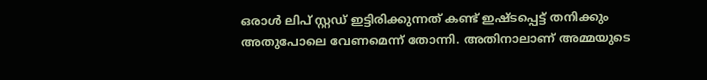ഒരാൾ ലിപ് സ്റ്റഡ് ഇട്ടിരിക്കുന്നത് കണ്ട് ഇഷ്‌ടപ്പെട്ട് തനിക്കും അതുപോലെ വേണമെന്ന് തോന്നി. അതിനാലാണ് അമ്മയുടെ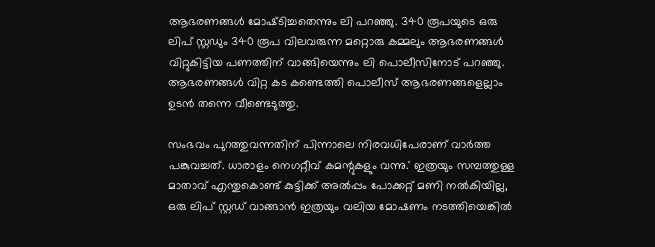ആഭരണങ്ങൾ മോഷ്‌ടിച്ചതെന്നും ലി പറഞ്ഞു. 340 രൂപയുടെ ഒരു ലിപ് സ്റ്റഡും 340 രൂപ വിലവരുന്ന മറ്റൊരു കമ്മലും ആഭരണങ്ങൾ വിറ്റുകിട്ടിയ പണത്തിന് വാങ്ങിയെന്നും ലി പൊലീസിനോട് പറഞ്ഞു. ആഭരണങ്ങൾ വിറ്റ കട കണ്ടെത്തി പൊലീസ് ആഭരണങ്ങളെല്ലാം ഉടൻ തന്നെ വീണ്ടെടുത്തു.

സംഭവം പുറത്തുവന്നതിന് പിന്നാലെ നിരവധിപേരാണ് വാർത്ത പങ്കുവച്ചത്. ധാരാളം നെഗറ്റീവ് കമന്റുകളും വന്നു.' ഇത്രയും സമ്പത്തുള്ള മാതാവ് എന്തുകൊണ്ട് കുട്ടിക്ക് അൽപ്പം പോക്കറ്റ് മണി നൽകിയില്ല, ഒരു ലിപ് സ്റ്റഡ് വാങ്ങാൻ ഇത്രയും വലിയ മോഷണം നടത്തിയെങ്കിൽ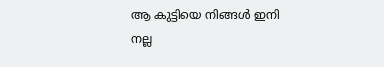ആ കുട്ടിയെ നിങ്ങൾ ഇനി നല്ല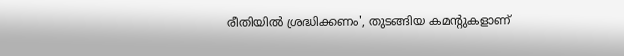രീതിയിൽ ശ്രദ്ധിക്കണം', തുടങ്ങിയ കമന്റുകളാണ്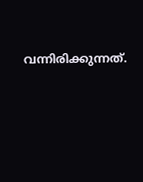വന്നിരിക്കുന്നത്.